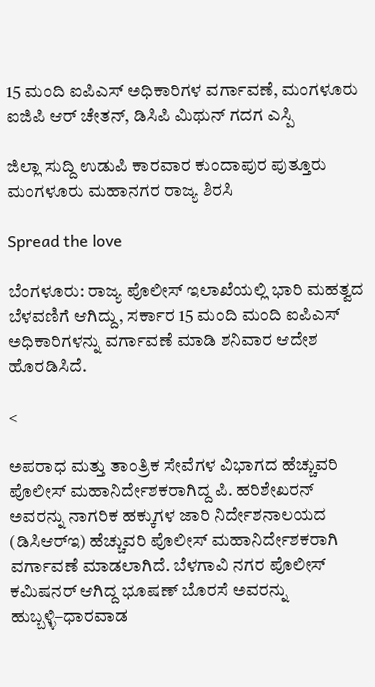15 ಮಂದಿ ಐಪಿಎಸ್‌ ಅಧಿಕಾರಿಗಳ ವರ್ಗಾವಣೆ, ಮಂಗಳೂರು ಐಜಿಪಿ ಆರ್ ಚೇತನ್, ಡಿಸಿಪಿ ಮಿಥುನ್ ಗದಗ ಎಸ್ಪಿ

ಜಿಲ್ಲಾ ಸುದ್ದಿ ಉಡುಪಿ ಕಾರವಾರ ಕುಂದಾಪುರ ಪುತ್ತೂರು ಮಂಗಳೂರು ಮಹಾನಗರ ರಾಜ್ಯ ಶಿರಸಿ

Spread the love

ಬೆಂಗಳೂರು: ರಾಜ್ಯ ಪೊಲೀಸ್ ಇಲಾಖೆಯಲ್ಲಿ ಭಾರಿ ಮಹತ್ವದ ಬೆಳವಣಿಗೆ ಆಗಿದ್ದು, ಸರ್ಕಾರ 15 ಮಂದಿ ಮಂದಿ ಐಪಿಎಸ್‌ ಅಧಿಕಾರಿಗಳನ್ನು ವರ್ಗಾವಣೆ ಮಾಡಿ ಶನಿವಾರ ಆದೇಶ ಹೊರಡಿಸಿದೆ.

<

ಅಪರಾಧ ಮತ್ತು ತಾಂತ್ರಿಕ ಸೇವೆಗಳ ವಿಭಾಗದ ಹೆಚ್ಚುವರಿ ಪೊಲೀಸ್‌ ಮಹಾನಿರ್ದೇಶಕರಾಗಿದ್ದ ಪಿ. ಹರಿಶೇಖರನ್ ಅವರನ್ನು ನಾಗರಿಕ ಹಕ್ಕುಗಳ ಜಾರಿ ನಿರ್ದೇಶನಾಲಯದ (ಡಿಸಿಆರ್‌ಇ) ಹೆಚ್ಚುವರಿ ಪೊಲೀಸ್‌ ಮಹಾನಿರ್ದೇಶಕರಾಗಿ ವರ್ಗಾವಣೆ ಮಾಡಲಾಗಿದೆ. ಬೆಳಗಾವಿ ನಗರ ಪೊಲೀಸ್‌ ಕಮಿಷನರ್ ಆಗಿದ್ದ ಭೂಷಣ್ ಬೊರಸೆ ಅವರನ್ನು ಹುಬ್ಬಳ್ಳಿ–ಧಾರವಾಡ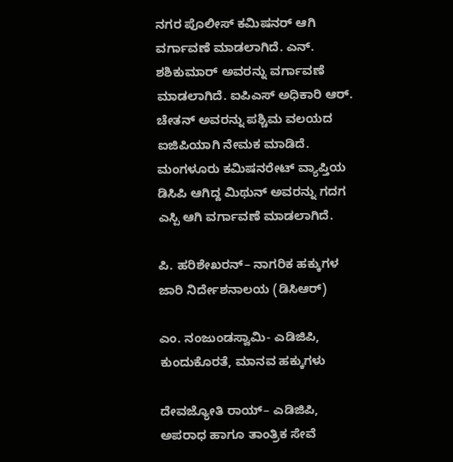ನಗರ ಪೊಲೀಸ್‌ ಕಮಿಷನರ್ ಆಗಿ ವರ್ಗಾವಣೆ ಮಾಡಲಾಗಿದೆ. ಎನ್‌. ಶಶಿಕುಮಾರ್ ಅವರನ್ನು ವರ್ಗಾವಣೆ ಮಾಡಲಾಗಿದೆ. ಐಪಿಎಸ್ ಅಧಿಕಾರಿ ಆರ್. ಚೇತನ್ ಅವರನ್ನು ಪಶ್ಚಿಮ ವಲಯದ ಐಜಿಪಿಯಾಗಿ ನೇಮಕ ಮಾಡಿದೆ. ಮಂಗಳೂರು ಕಮಿಷನರೇಟ್ ವ್ಯಾಪ್ತಿಯ ಡಿಸಿಪಿ ಆಗಿದ್ದ ಮಿಥುನ್ ಅವರನ್ನು ಗದಗ ಎಸ್ಪಿ ಆಗಿ ವರ್ಗಾವಣೆ ಮಾಡಲಾಗಿದೆ.

ಪಿ. ಹರಿಶೇಖರನ್– ನಾಗರಿಕ ಹಕ್ಕುಗಳ ಜಾರಿ ನಿರ್ದೇಶನಾಲಯ (ಡಿಸಿಆರ್)

ಎಂ. ನಂಜುಂಡಸ್ವಾಮಿ- ಎಡಿಜಿಪಿ, ಕುಂದುಕೊರತೆ, ಮಾನವ ಹಕ್ಕುಗಳು

ದೇವಜ್ಯೋತಿ ರಾಯ್– ಎಡಿಜಿಪಿ, ಅಪರಾಧ ಹಾಗೂ ತಾಂತ್ರಿಕ ಸೇವೆ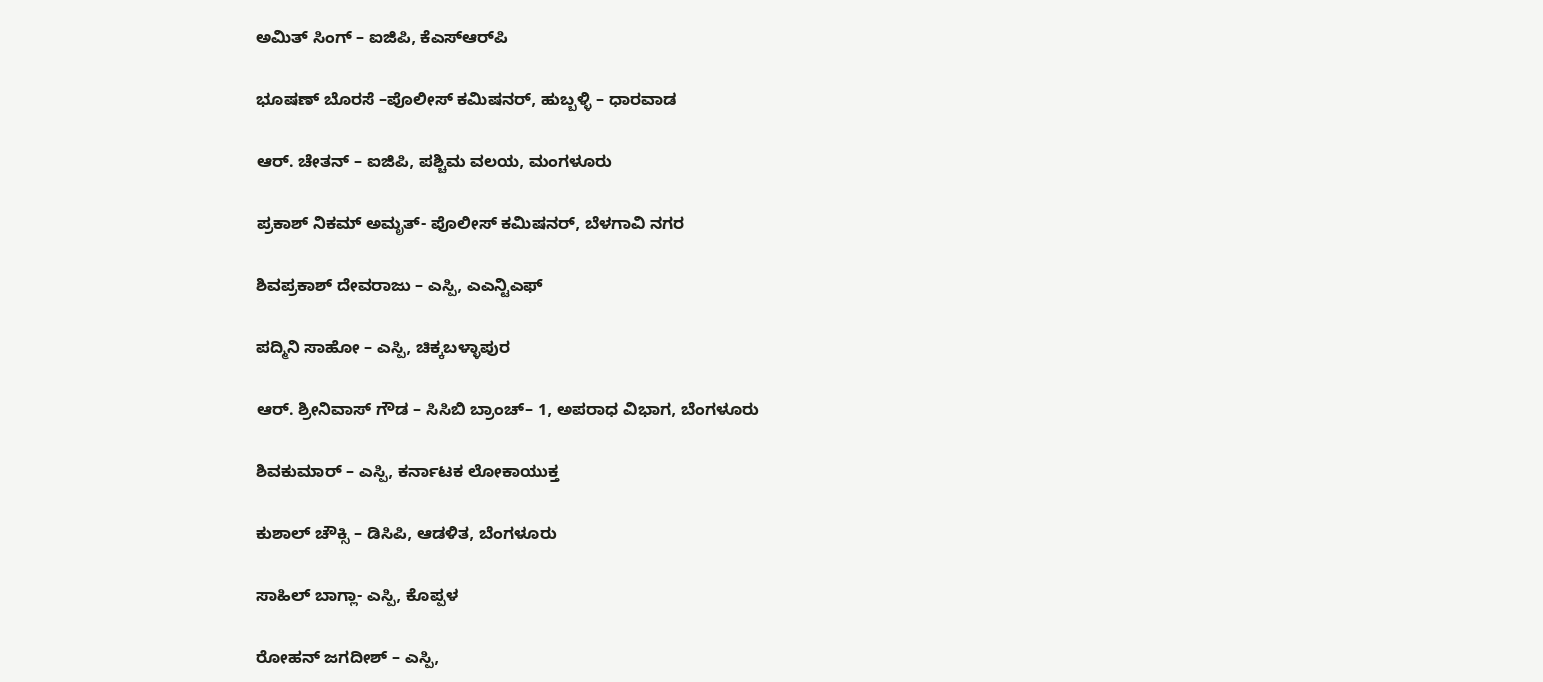ಅಮಿತ್ ಸಿಂಗ್ – ಐಜಿಪಿ, ಕೆಎಸ್ಆರ್‌ಪಿ

ಭೂಷಣ್ ಬೊರಸೆ –ಪೊಲೀಸ್‌ ಕಮಿಷನರ್‌, ಹುಬ್ಬಳ್ಳಿ – ಧಾರವಾಡ

ಆರ್. ಚೇತನ್ – ಐಜಿಪಿ, ಪಶ್ಚಿಮ ವಲಯ, ಮಂಗಳೂರು

ಪ್ರಕಾಶ್ ನಿಕಮ್ ಅಮೃತ್‌- ಪೊಲೀಸ್‌ ಕಮಿಷನರ್, ಬೆಳಗಾವಿ ನಗರ

ಶಿವಪ್ರಕಾಶ್ ದೇವರಾಜು – ಎಸ್ಪಿ, ಎಎನ್ಟಿಎಫ್

ಪದ್ಮಿನಿ ಸಾಹೋ – ಎಸ್ಪಿ, ಚಿಕ್ಕಬಳ್ಳಾಪುರ

ಆರ್. ಶ್ರೀನಿವಾಸ್ ಗೌಡ – ಸಿಸಿಬಿ ಬ್ರಾಂಚ್‌– 1, ಅಪರಾಧ ವಿಭಾಗ, ಬೆಂಗಳೂರು

ಶಿವಕುಮಾರ್ – ಎಸ್ಪಿ, ಕರ್ನಾಟಕ ಲೋಕಾಯುಕ್ತ

ಕುಶಾಲ್ ಚೌಕ್ಸಿ – ಡಿಸಿಪಿ, ಆಡಳಿತ, ಬೆಂಗಳೂರು

ಸಾಹಿಲ್ ಬಾಗ್ಲಾ- ಎಸ್ಪಿ, ಕೊಪ್ಪಳ

ರೋಹನ್ ಜಗದೀಶ್ – ಎಸ್ಪಿ,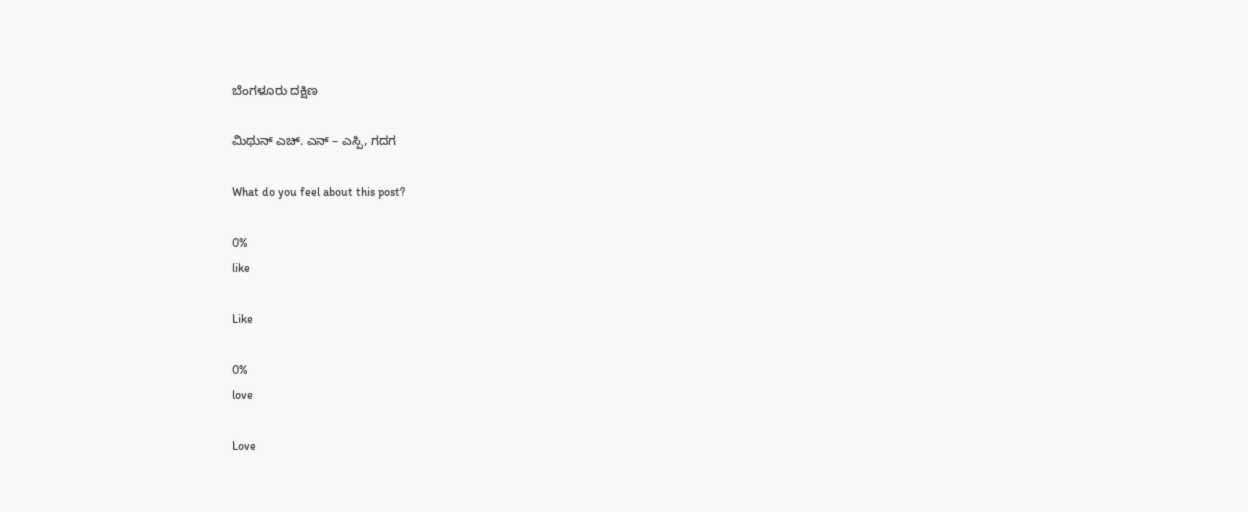ಬೆಂಗಳೂರು ದಕ್ಷಿಣ

ಮಿಥುನ್ ಎಚ್. ಎನ್ – ಎಸ್ಪಿ, ಗದಗ

What do you feel about this post?

0%
like

Like

0%
love

Love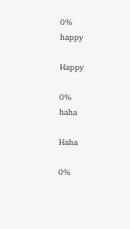0%
happy

Happy

0%
haha

Haha

0%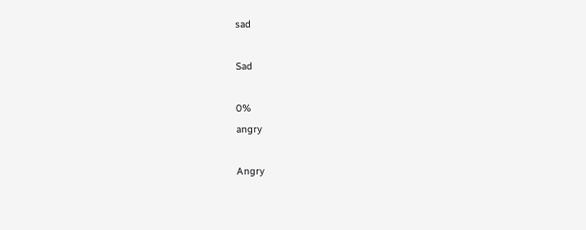sad

Sad

0%
angry

Angry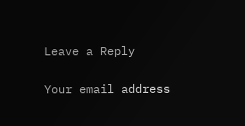Leave a Reply

Your email address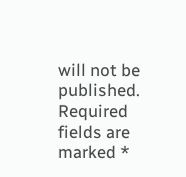will not be published. Required fields are marked *